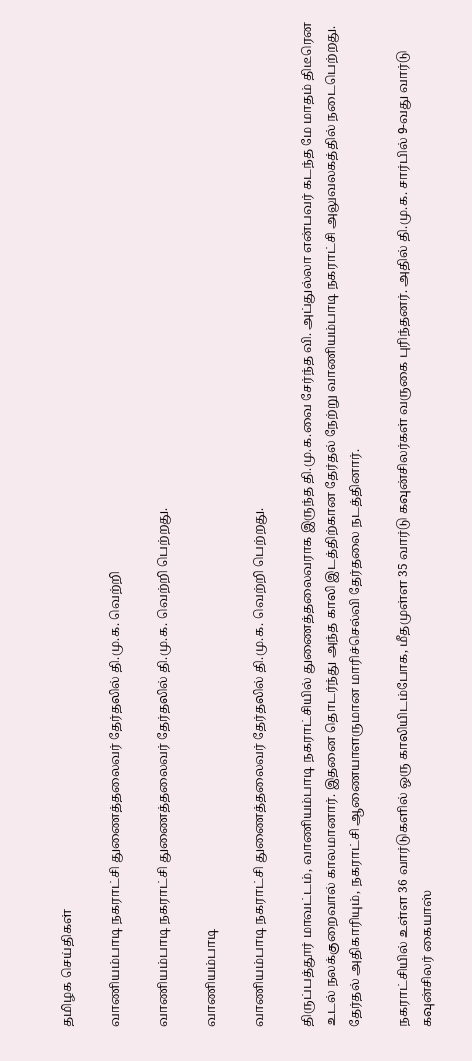தமிழக செய்திகள்

வாணியம்பாடி நகராட்சி துணைத்தலைவர் தேர்தலில் தி.மு.க. வெற்றி

வாணியம்பாடி நகராட்சி துணைத்தலைவர் தேர்தலில் தி.மு.க. வெற்றி பெற்றது.

வாணியம்பாடி

வாணியம்பாடி நகராட்சி துணைத்தலைவர் தேர்தலில் தி.மு.க. வெற்றி பெற்றது.

திருப்பத்தூர் மாவட்டம், வாணியம்பாடி நகராட்சியில் துணைத்தலைவராக இருந்த தி.மு.க.வை சேர்ந்த வி. அப்துல்லா என்பவர் கடந்த மே மாதம் திடீரென உடல் நலக்குறைவால் காலமானார். இதனை தொடர்ந்து அந்த காலி இடத்திற்கான தேர்தல் நேற்று வாணியம்பாடி நகராட்சி அலுவலகத்தில் நடைபெற்றது. தேர்தல் அதிகாரியும், நகராட்சி ஆணையாளருமான மாரிச்செல்வி தேர்தலை நடத்தினார்.

நகராட்சியில் உள்ள 36 வார்டுகளில் ஒரு காலியிடம்போக, மீதமுள்ள 35 வார்டு கவுன்சிலர்கள் வருகை புரிந்தனர். அதில் தி.மு.க. சார்பில் 9-வது வார்டு கவுன்சிலர் கையாஸ்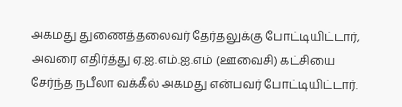அகமது துணைத்தலைவர் தேர்தலுக்கு போட்டியிட்டார், அவரை எதிர்த்து ஏ.ஐ.எம்.ஐ.எம் (ஊவைசி) கட்சியை சேர்ந்த நபீலா வக்கீல் அகமது என்பவர் போட்டியிட்டார்.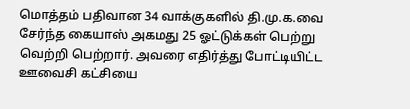மொத்தம் பதிவான 34 வாக்குகளில் தி.மு.க.வை சேர்ந்த கையாஸ் அகமது 25 ஓட்டுக்கள் பெற்று வெற்றி பெற்றார். அவரை எதிர்த்து போட்டியிட்ட ஊவைசி கட்சியை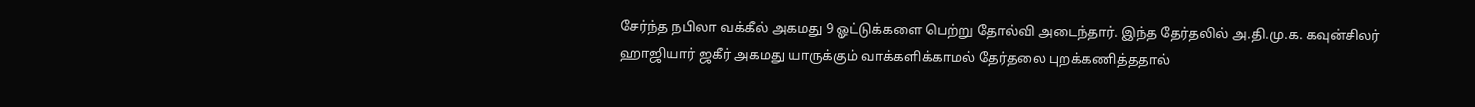சேர்ந்த நபிலா வக்கீல் அகமது 9 ஓட்டுக்களை பெற்று தோல்வி அடைந்தார். இந்த தேர்தலில் அ.தி.மு.க. கவுன்சிலர் ஹாஜியார் ஜகீர் அகமது யாருக்கும் வாக்களிக்காமல் தேர்தலை புறக்கணித்ததால்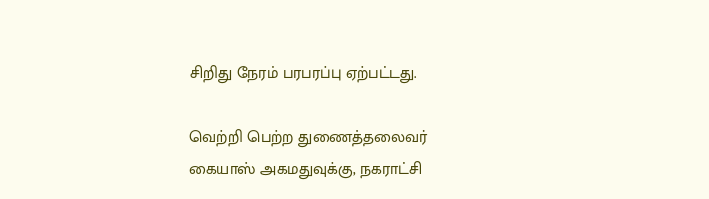சிறிது நேரம் பரபரப்பு ஏற்பட்டது.

வெற்றி பெற்ற துணைத்தலைவர் கையாஸ் அகமதுவுக்கு, நகராட்சி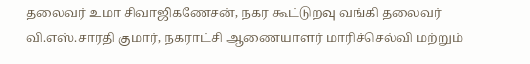தலைவர் உமா சிவாஜிகணேசன், நகர கூட்டுறவு வங்கி தலைவர் வி.எஸ்.சாரதி குமார், நகராட்சி ஆணையாளர் மாரிச்செல்வி மற்றும்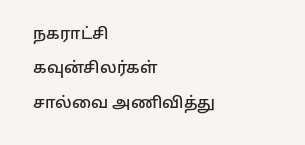நகராட்சி கவுன்சிலர்கள் சால்வை அணிவித்து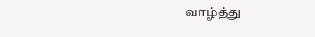வாழ்த்து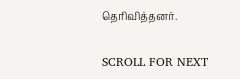தெரிவித்தனர்.

SCROLL FOR NEXT